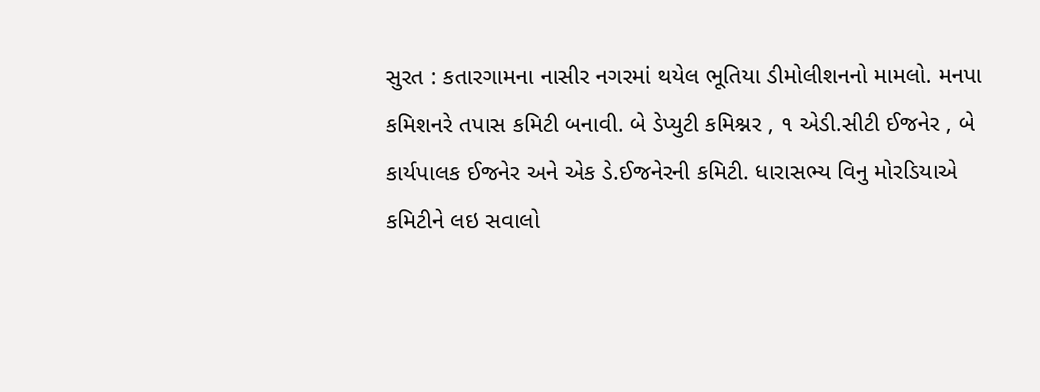સુરત : કતારગામના નાસીર નગરમાં થયેલ ભૂતિયા ડીમોલીશનનો મામલો. મનપા કમિશનરે તપાસ કમિટી બનાવી. બે ડેપ્યુટી કમિશ્નર , ૧ એડી.સીટી ઈજનેર , બે કાર્યપાલક ઈજનેર અને એક ડે.ઈજનેરની કમિટી. ધારાસભ્ય વિનુ મોરડિયાએ કમિટીને લઇ સવાલો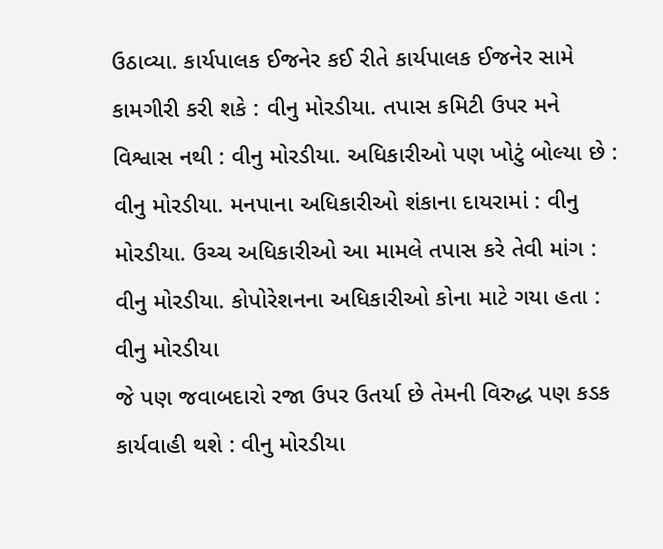ઉઠાવ્યા. કાર્યપાલક ઈજનેર કઈ રીતે કાર્યપાલક ઈજનેર સામે કામગીરી કરી શકે : વીનુ મોરડીયા. તપાસ કમિટી ઉપર મને વિશ્વાસ નથી : વીનુ મોરડીયા. અધિકારીઓ પણ ખોટું બોલ્યા છે : વીનુ મોરડીયા. મનપાના અધિકારીઓ શંકાના દાયરામાં : વીનુ મોરડીયા. ઉચ્ચ અધિકારીઓ આ મામલે તપાસ કરે તેવી માંગ : વીનુ મોરડીયા. કોપોરેશનના અધિકારીઓ કોના માટે ગયા હતા : વીનુ મોરડીયા
જે પણ જવાબદારો રજા ઉપર ઉતર્યા છે તેમની વિરુદ્ધ પણ કડક કાર્યવાહી થશે : વીનુ મોરડીયા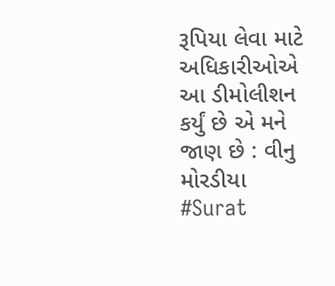રૂપિયા લેવા માટે અધિકારીઓએ આ ડીમોલીશન કર્યું છે એ મને જાણ છે : વીનુ મોરડીયા
#Surat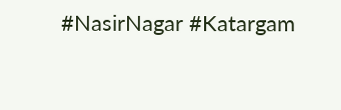#NasirNagar #Katargam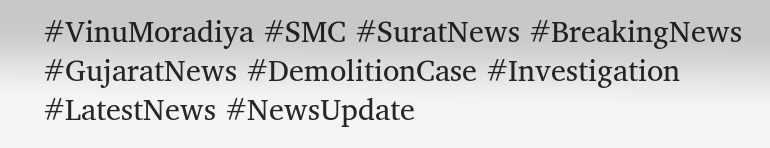#VinuMoradiya #SMC #SuratNews #BreakingNews #GujaratNews #DemolitionCase #Investigation #LatestNews #NewsUpdate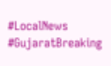#LocalNews #GujaratBreaking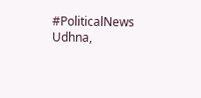#PoliticalNews
Udhna,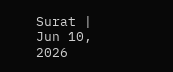Surat | Jun 10, 2026